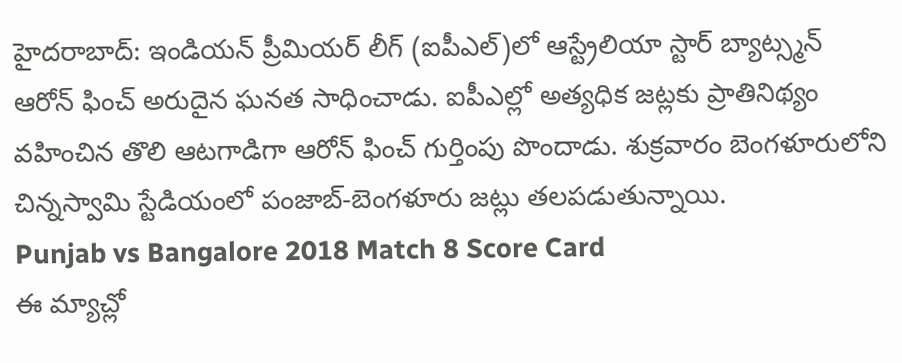హైదరాబాద్: ఇండియన్ ప్రీమియర్ లీగ్ (ఐపీఎల్)లో ఆస్ట్రేలియా స్టార్ బ్యాట్స్మన్ ఆరోన్ ఫించ్ అరుదైన ఘనత సాధించాడు. ఐపీఎల్లో అత్యధిక జట్లకు ప్రాతినిథ్యం వహించిన తొలి ఆటగాడిగా ఆరోన్ ఫించ్ గుర్తింపు పొందాడు. శుక్రవారం బెంగళూరులోని చిన్నస్వామి స్టేడియంలో పంజాబ్-బెంగళూరు జట్లు తలపడుతున్నాయి.
Punjab vs Bangalore 2018 Match 8 Score Card
ఈ మ్యాచ్లో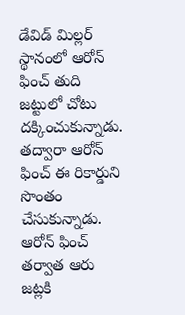డేవిడ్ మిల్లర్ స్థానంలో ఆరోన్ ఫించ్ తుది జట్టులో చోటు దక్కించుకున్నాడు. తద్వారా ఆరోన్ ఫించ్ ఈ రికార్డుని సొంతం చేసుకున్నాడు. ఆరోన్ ఫించ్ తర్వాత ఆరు జట్లకి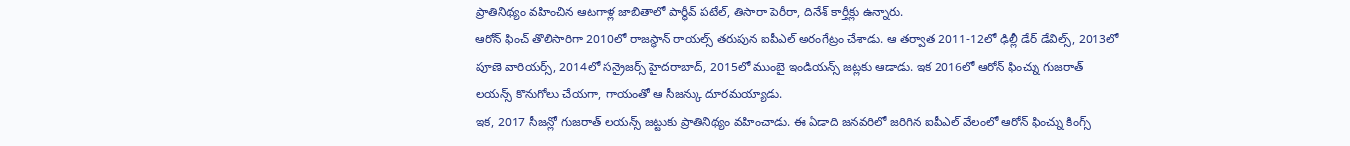ప్రాతినిథ్యం వహించిన ఆటగాళ్ల జాబితాలో పార్థీవ్ పటేల్, తిసారా పెరీరా, దినేశ్ కార్తీక్లు ఉన్నారు.
ఆరోన్ ఫించ్ తొలిసారిగా 2010లో రాజస్థాన్ రాయల్స్ తరుపున ఐపీఎల్ అరంగేట్రం చేశాడు. ఆ తర్వాత 2011-12లో ఢిల్లీ డేర్ డేవిల్స్, 2013లో పూణె వారియర్స్, 2014లో సన్రైజర్స్ హైదరాబాద్, 2015లో ముంబై ఇండియన్స్ జట్లకు ఆడాడు. ఇక 2016లో ఆరోన్ ఫించ్ను గుజరాత్ లయన్స్ కొనుగోలు చేయగా, గాయంతో ఆ సీజన్కు దూరమయ్యాడు.
ఇక, 2017 సీజన్లో గుజరాత్ లయన్స్ జట్టుకు ప్రాతినిథ్యం వహించాడు. ఈ ఏడాది జనవరిలో జరిగిన ఐపీఎల్ వేలంలో ఆరోన్ ఫించ్ను కింగ్స్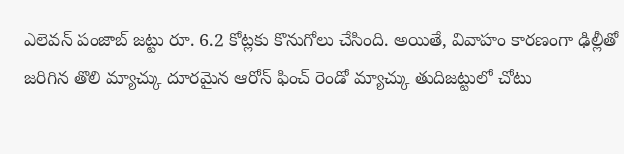ఎలెవన్ పంజాబ్ జట్టు రూ. 6.2 కోట్లకు కొనుగోలు చేసింది. అయితే, వివాహం కారణంగా ఢిల్లీతో జరిగిన తొలి మ్యాచ్కు దూరమైన ఆరోన్ ఫించ్ రెండో మ్యాచ్కు తుదిజట్టులో చోటు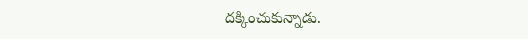దక్కించుకున్నాడు.